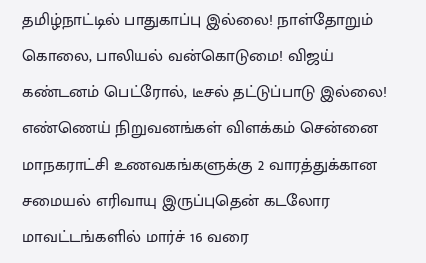தமிழ்நாட்டில் பாதுகாப்பு இல்லை! நாள்தோறும் கொலை, பாலியல் வன்கொடுமை! விஜய் கண்டனம் பெட்ரோல், டீசல் தட்டுப்பாடு இல்லை! எண்ணெய் நிறுவனங்கள் விளக்கம் சென்னை மாநகராட்சி உணவகங்களுக்கு 2 வாரத்துக்கான சமையல் எரிவாயு இருப்புதென் கடலோர மாவட்டங்களில் மார்ச் 16 வரை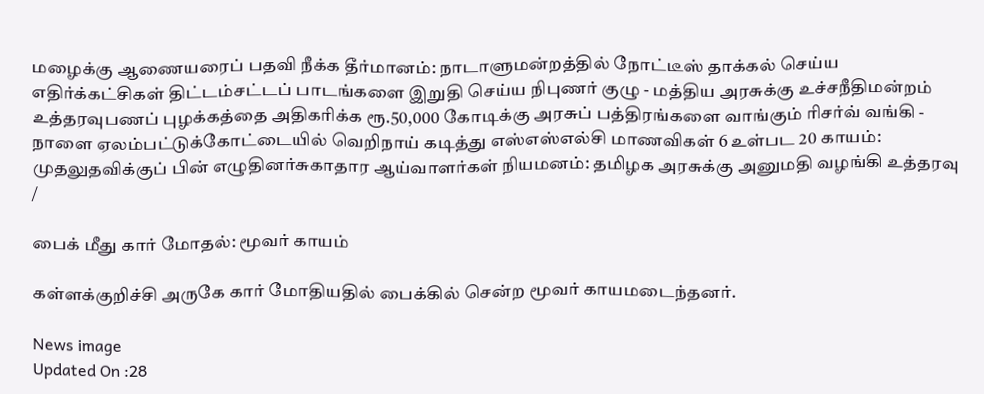மழைக்கு ஆணையரைப் பதவி நீக்க தீர்மானம்: நாடாளுமன்றத்தில் நோட்டீஸ் தாக்கல் செய்ய எதிர்க்கட்சிகள் திட்டம்சட்டப் பாடங்களை இறுதி செய்ய நிபுணர் குழு - மத்திய அரசுக்கு உச்சநீதிமன்றம் உத்தரவுபணப் புழக்கத்தை அதிகரிக்க ரூ.50,000 கோடிக்கு அரசுப் பத்திரங்களை வாங்கும் ரிசர்வ் வங்கி - நாளை ஏலம்பட்டுக்கோட்டையில் வெறிநாய் கடித்து எஸ்எஸ்எல்சி மாணவிகள் 6 உள்பட 20 காயம்: முதலுதவிக்குப் பின் எழுதினர்சுகாதார ஆய்வாளர்கள் நியமனம்: தமிழக அரசுக்கு அனுமதி வழங்கி உத்தரவு
/

பைக் மீது கார் மோதல்: மூவர் காயம்

கள்ளக்குறிச்சி அருகே கார் மோதியதில் பைக்கில் சென்ற மூவர் காயமடைந்தனர்.

News image
Updated On :28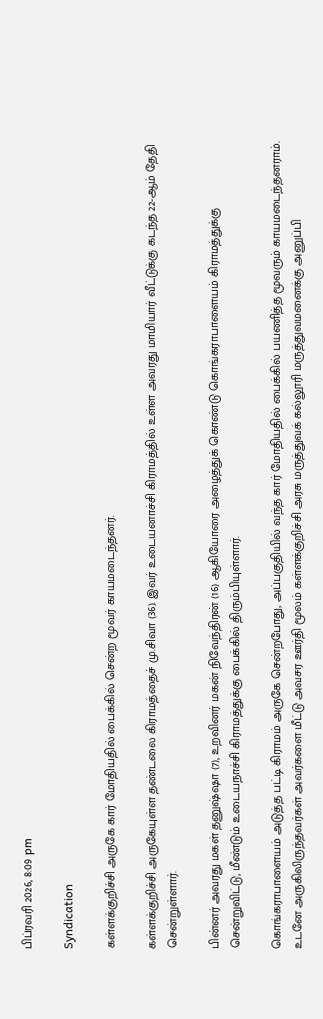பிப்ரவரி 2026, 8:09 pm

Syndication

கள்ளக்குறிச்சி அருகே கார் மோதியதில் பைக்கில் சென்ற மூவர் காயமடைந்தனர்.

கள்ளக்குறிச்சி அருகேயுள்ள தண்டலை கிராமத்தைச் மு.சிவா (36). இவர் உடையனாச்சி கிராமத்தில் உள்ள அவரது மாமியார் வீட்டுக்கு கடந்த 22-ஆம் தேதி சென்றுள்ளார்.

பின்னர் அவரது மகள் தனுஷ்ஷா (7), உறவினர் மகன் நிவேந்திரன் (16) ஆகியோரை அழைத்துக் கொண்டு கொங்கராபாளையம் கிராமத்துக்கு சென்றுவிட்டு, மீண்டும் உடையநாச்சி கிராமத்துக்கு பைக்கில் திரும்பியுள்ளார்.

கொங்கராபாளையம் அடுத்த பட்டி கிராமம் அருகே சென்றபோது, அப்பகுதியில் வந்த கார் மோதியதில் பைக்கில் பயணித்த மூவரும் காயமடைந்தனராம். உடனே அருகிலிருந்தவர்கள் அவர்களை மீட்டு அவசர ஊர்தி மூலம் கள்ளக்குறிச்சி அரசு மருத்துவக் கல்லூரி மருத்துவமனைக்கு அனுப்பி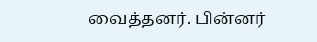வைத்தனர். பின்னர்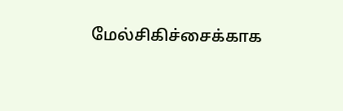மேல்சிகிச்சைக்காக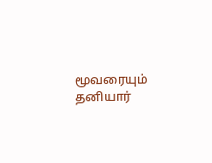மூவரையும் தனியார்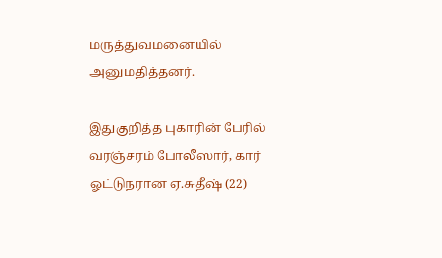மருத்துவமனையில் அனுமதித்தனர்.

இதுகுறித்த புகாரின் பேரில் வரஞ்சரம் போலீஸார், கார் ஓட்டுநரான ஏ.சுதீஷ் (22)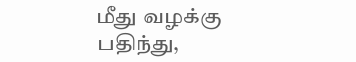மீது வழக்கு பதிந்து,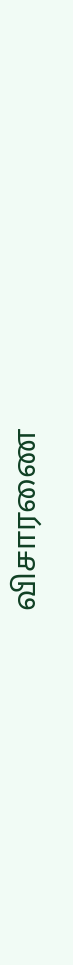விசாரணை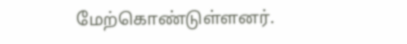மேற்கொண்டுள்ளனர்.